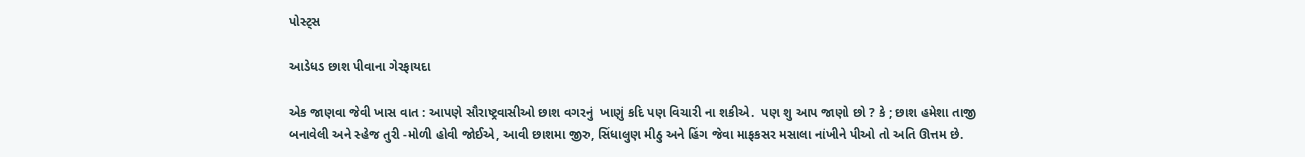પોસ્ટ્સ

આડેધડ છાશ પીવાના ગેરફાયદા

એક જાણવા જેવી ખાસ વાત : આપણે સૌરાષ્ટ્રવાસીઓ છાશ વગરનું  ખાણું કદિ પણ વિચારી ના શકીએ.  પણ શુ આપ જાણો છો ? કે ; છાશ હમેશા તાજી  બનાવેલી અને સ્હેજ તુરી -મોળી હોવી જોઈએ, આવી છાશમા જીરુ, સિંધાલુણ મીઠુ અને હિંગ જેવા માફકસર મસાલા નાંખીને પીઓ તો અતિ ઊત્તમ છે.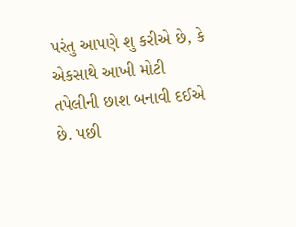પરંતુ આપણે શુ કરીએ છે, કે એકસાથે આખી મોટી તપેલીની છાશ બનાવી દઈએ છે. પછી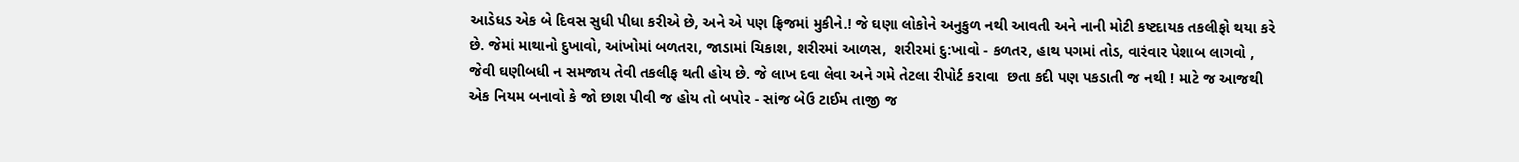આડેધડ એક બે દિવસ સુધી પીધા કરીએ છે, અને એ પણ ફ્રિજમાં મુકીને.! જે ઘણા લોકોને અનુકુળ નથી આવતી અને નાની મોટી કષ્ટદાયક તકલીફો થયા કરે છે. જેમાં માથાનો દુખાવો, આંખોમાં બળતરા, જાડામાં ચિકાશ, શરીરમાં આળસ,  શરીરમાં દુ:ખાવો - કળતર, હાથ પગમાં તોડ, વારંવાર પેશાબ લાગવો , જેવી ઘણીબધી ન સમજાય તેવી તકલીફ થતી હોય છે. જે લાખ દવા લેવા અને ગમે તેટલા રીપોર્ટ કરાવા  છતા કદી પણ પકડાતી જ નથી ! માટે જ આજથી એક નિયમ બનાવો કે જો છાશ પીવી જ હોય તો બપોર - સાંજ બેઉ ટાઈમ તાજી જ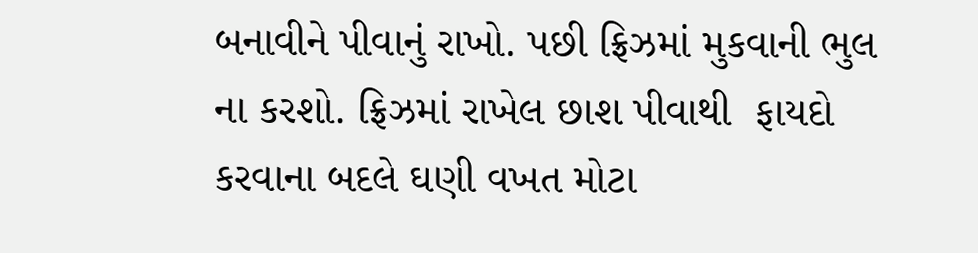બનાવીને પીવાનું રાખો. પછી ફ્રિઝમાં મુકવાની ભુલ ના કરશો. ફ્રિઝમાં રાખેલ છાશ પીવાથી  ફાયદો કરવાના બદલે ઘણી વખત મોટા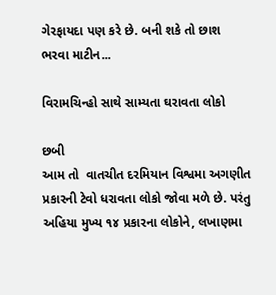ગેરફાયદા પણ કરે છે. બની શકે તો છાશ ભરવા માટીન...

વિરામચિન્હો સાથે સામ્યતા ઘરાવતા લોકો

છબી
આમ તો  વાતચીત દરમિયાન વિશ્વમા અગણીત પ્રકારની ટેવો ધરાવતા લોકો જોવા મળે છે. પરંતુ અહિયા મુખ્ય ૧૪ પ્રકારના લોકોને, લખાણમા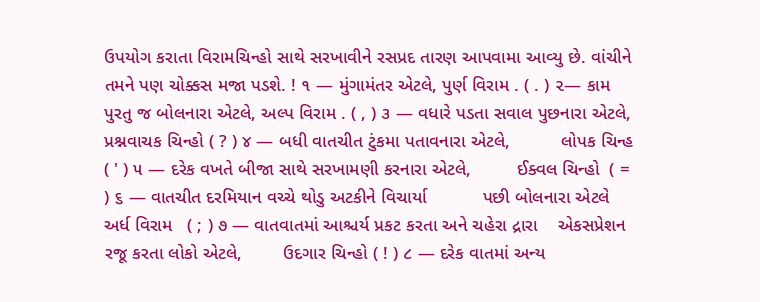ઉપયોગ કરાતા વિરામચિન્હો સાથે સરખાવીને રસપ્રદ તારણ આપવામા આવ્યુ છે. વાંચીને તમને પણ ચોક્કસ મજા પડશે. ! ૧ — મુંગામંતર એટલે, પુર્ણ વિરામ . ( . ) ૨— કામ પુરતુ જ બોલનારા એટલે, અલ્પ વિરામ . ( , ) ૩ — વધારે પડતા સવાલ પુછનારા એટલે,         પ્રશ્નવાચક ચિન્હો ( ? ) ૪ — બધી વાતચીત ટુંકમા પતાવનારા એટલે,          લોપક ચિન્હ ( ' ) ૫ — દરેક વખતે બીજા સાથે સરખામણી કરનારા એટલે,         ઈક્વલ ચિન્હો  ( = ) ૬ — વાતચીત દરમિયાન વચ્ચે થોડુ અટકીને વિચાર્યા           પછી બોલનારા એટલે અર્ધ વિરામ   ( ; ) ૭ — વાતવાતમાં આશ્ચર્ય પ્રકટ કરતા અને ચહેરા દ્રારા    એકસપ્રેશન રજૂ કરતા લોકો એટલે,        ઉદગાર ચિન્હો ( ! ) ૮ — દરેક વાતમાં અન્ય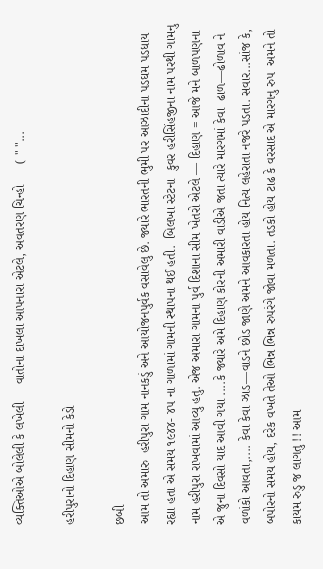વ્યક્તિઓએ બોલેલી કે લખેલી     વાતોના દાખલા આપનારા એટલે, અવતરણ ચિન્હો      ( " "...

હરીપુરાનો દિહાણ સીમનો કેડો

છબી
આમ તો અમારુ  હરીપુરા ગામ નાનકડું અને આયોજનપુર્વક વસાવેલુ છે. જ્યારે ભારતની ભુમી પર આઝાદીના પડઘમ પડધાય રહ્યા હતા એ સમય ૧૯૪૪- ૪૫ ના ગાળામાં ગામની સ્થાપના થઈ હતી.  બિલખા સ્ટેટના  કુવર હરીસિંહજીના નામ પરથી ગામનુ નામ હરીપુરા રાખવામાં આવ્યુ હતુ. એજ અમારા ગામના પુર્વ દિશાના સીમ ખેતરો એટલે — દિહાણ = આજે મને બાળપણના એ જુના દિવસો યાદ આવી ગયા ....કે જ્યારે અમે દિહાણ કોરની અમારી વાડીએ જતા ત્યારે મારગમાં કેવા  ઢાળ—ઢોળાવ ને વળાંકો આવતા,.... કેવા કેવા ઝાડ—વાડને છોડ જાણે અમને આવકારતા હોય નિત્ય લહેરાતા નજરે પડતા. સવાર...સાંજ કે, બપોરનો સમય હોય, દરેક વખતે તેઓ ભિન્ન ભિન્ન રુપરંગે જોવા મળતા. તડકો હોય ટાઢ કે વરસાદ એ મારગનુ રુપ  અમને તો કાયમ રુડુ જ લાગતુ !! આમ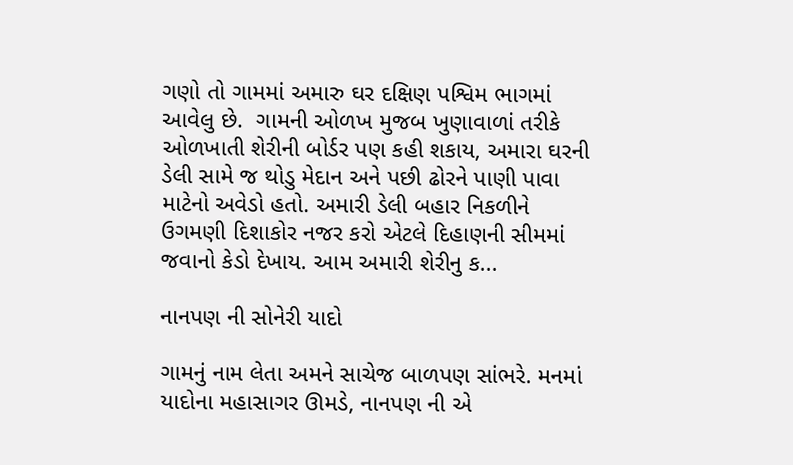ગણો તો ગામમાં અમારુ ઘર દક્ષિણ પશ્વિમ ભાગમાં આવેલુ છે.  ગામની ઓળખ મુજબ ખુણાવાળાં તરીકે ઓળખાતી શેરીની બોર્ડર પણ કહી શકાય, અમારા ઘરની ડેલી સામે જ થોડુ મેદાન અને પછી ઢોરને પાણી પાવા માટેનો અવેડો હતો. અમારી ડેલી બહાર નિકળીને ઉગમણી દિશાકોર નજર કરો એટલે દિહાણની સીમમાં જવાનો કેડો દેખાય. આમ અમારી શેરીનુ ક...

નાનપણ ની સોનેરી યાદો

ગામનું નામ લેતા અમને સાચેજ બાળપણ સાંભરે. મનમાં યાદોના મહાસાગર ઊમડે, નાનપણ ની એ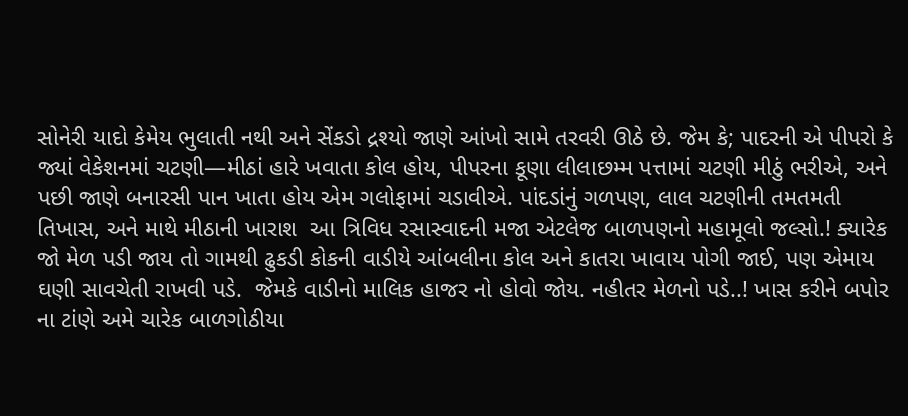સોનેરી યાદો કેમેય ભુલાતી નથી અને સેંકડો દ્રશ્યો જાણે આંખો સામે તરવરી ઊઠે છે. જેમ કે; પાદરની એ પીપરો કે જ્યાં વેકેશનમાં ચટણી—મીઠાં હારે ખવાતા કોલ હોય, પીપરના કૂણા લીલાછમ્મ પત્તામાં ચટણી મીઠું ભરીએ, અને પછી જાણે બનારસી પાન ખાતા હોય એમ ગલોફામાં ચડાવીએ. પાંદડાંનું ગળપણ, લાલ ચટણીની તમતમતી તિખાસ, અને માથે મીઠાની ખારાશ  આ ત્રિવિધ રસાસ્વાદની મજા એટલેજ બાળપણનો મહામૂલો જલ્સો.! ક્યારેક જો મેળ પડી જાય તો ગામથી ઢુકડી કોકની વાડીયે આંબલીના કોલ અને કાતરા ખાવાય પોગી જાઈ, પણ એમાય ઘણી સાવચેતી રાખવી પડે.  જેમકે વાડીનો માલિક હાજર નો હોવો જોય. નહીતર મેળનો પડે..! ખાસ કરીને બપોર ના ટાંણે અમે ચારેક બાળગોઠીયા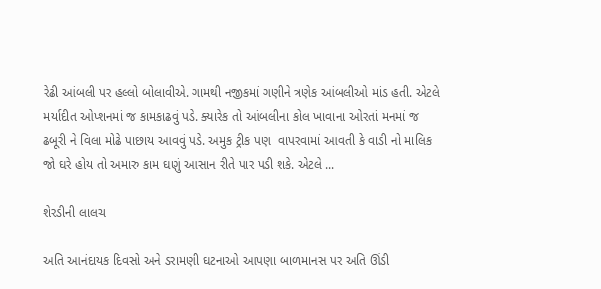રેઢી આંબલી પર હલ્લો બોલાવીએ. ગામથી નજીકમાં ગણીને ત્રણેક આંબલીઓ માંડ હતી. એટલે મર્યાદીત ઓપ્શનમાં જ કામકાઢવું પડે. ક્યારેક તો આંબલીના કોલ ખાવાના ઓરતાં મનમાં જ ઢબૂરી ને વિલા મોઢે પાછાય આવવું પડે. અમુક ટ્રીક પણ  વાપરવામાં આવતી કે વાડી નો માલિક જો ઘરે હોય તો અમારુ કામ ઘણું આસાન રીતે પાર પડી શકે. એટલે ...

શેરડીની લાલચ

અતિ આનંદાયક દિવસો અને ડરામણી ઘટનાઓ આપણા બાળમાનસ પર અતિ ઊંડી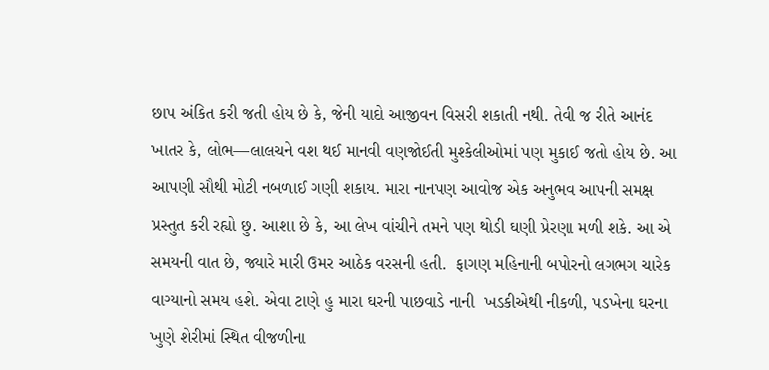છાપ અંકિત કરી જતી હોય છે કે, જેની યાદો આજીવન વિસરી શકાતી નથી. તેવી જ રીતે આનંદ ખાતર કે, લોભ—લાલચને વશ થઈ માનવી વણજોઈતી મુશ્કેલીઓમાં પણ મુકાઈ જતો હોય છે. આ આપણી સૌથી મોટી નબળાઈ ગણી શકાય. મારા નાનપણ આવોજ એક અનુભવ આપની સમક્ષ પ્રસ્તુત કરી રહ્યો છુ. આશા છે કે, આ લેખ વાંચીને તમને પણ થોડી ઘણી પ્રેરણા મળી શકે. આ એ સમયની વાત છે, જ્યારે મારી ઉમર આઠેક વરસની હતી.  ફાગણ મહિનાની બપોરનો લગભગ ચારેક વાગ્યાનો સમય હશે. એવા ટાણે હુ મારા ઘરની પાછવાડે નાની  ખડકીએથી નીકળી, પડખેના ઘરના ખુણે શેરીમાં સ્થિત વીજળીના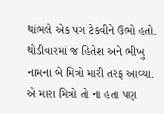થાંભલે એક પગ ટેકવીને ઉભો હતો. થોડીવારમાં જ હિતેશ અને ભીખુ નામના બે મિત્રો મારી તરફ આવ્યા. એ મારા મિત્રો તો ના હતા પણ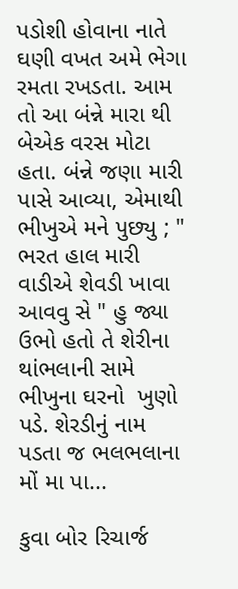પડોશી હોવાના નાતે ઘણી વખત અમે ભેગા રમતા રખડતા. આમ તો આ બંન્ને મારા થી બેએક વરસ મોટા હતા. બંન્ને જણા મારી પાસે આવ્યા, એમાથી ભીખુએ મને પુછ્યુ ; " ભરત હાલ મારી વાડીએ શેવડી ખાવા આવવુ સે " હુ જ્યા ઉભો હતો તે શેરીના થાંભલાની સામે ભીખુના ઘરનો  ખુણો પડે. શેરડીનું નામ પડતા જ ભલભલાના મોં મા પા...

કુવા બોર રિચાર્જ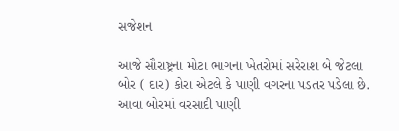સજેશન

આજે સૌરાષ્ટ્રના મોટા ભાગના ખેતરોમાં સરેરાશ બે જેટલા બોર ( દાર) કોરા એટલે કે પાણી વગરના પડતર પડેલા છે. આવા બોરમાં વરસાદી પાણી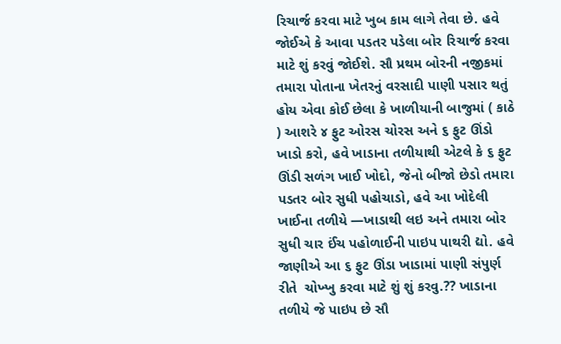રિચાર્જ કરવા માટે ખુબ કામ લાગે તેવા છે. હવે જોઈએ કે આવા પડતર પડેલા બોર રિચાર્જ કરવા માટે શું કરવું જોઈશે. સૌ પ્રથમ બોરની નજીકમાં તમારા પોતાના ખેતરનું વરસાદી પાણી પસાર થતું હોય એવા કોઈ છેલા કે ખાળીયાની બાજુમાં ( કાઠે ) આશરે ૪ ફુટ ઓરસ ચોરસ અને ૬ ફુટ ઊંડો ખાડો કરો, હવે ખાડાના તળીયાથી એટલે કે ૬ ફુટ ઊંડી સળંગ ખાઈ ખોદો, જેનો બીજો છેડો તમારા પડતર બોર સુધી પહોચાડો, હવે આ ખોદેલી ખાઈના તળીયે —ખાડાથી લઇ અને તમારા બોર સુધી ચાર ઈંચ પહોળાઈની પાઇપ પાથરી દ્યો. હવે જાણીએ આ ૬ ફુટ ઊંડા ખાડામાં પાણી સંપુર્ણ રીતે  ચોખ્ખુ કરવા માટે શું શું કરવુ.?? ખાડાના તળીયે જે પાઇપ છે સૌ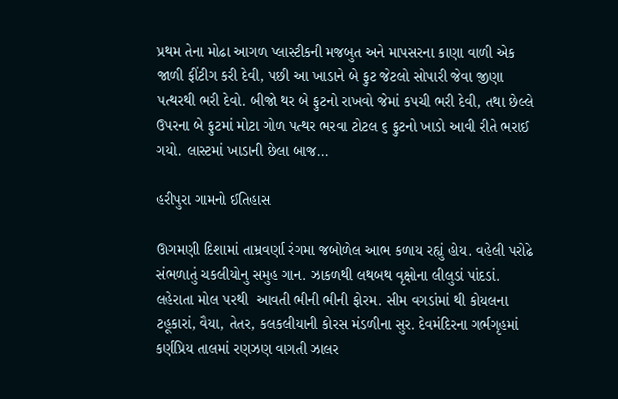પ્રથમ તેના મોઢા આગળ પ્લાસ્ટીકની મજબુત અને માપસરના કાણા વાળી એક જાળી ફીંટીગ કરી દેવી, પછી આ ખાડાને બે ફુટ જેટલો સોપારી જેવા જીણા પત્થરથી ભરી દેવો. બીજો થર બે ફુટનો રાખવો જેમાં કપચી ભરી દેવી, તથા છેલ્લે ઉપરના બે ફુટમાં મોટા ગોળ પત્થર ભરવા ટોટલ ૬ ફુટનો ખાડો આવી રીતે ભરાઈ ગયો. લાસ્ટમાં ખાડાની છેલા બાજ...

હરીપુરા ગામનો ઈતિહાસ

ઊગમણી દિશામાં તામ્રવર્ણા રંગમા જબોળેલ આભ કળાય રહ્યું હોય. વહેલી પરોઢે સંભળાતું ચકલીયોનુ સમુહ ગાન. ઝાકળથી લથબથ વૃક્ષોના લીલુડાં પાંદડાં. લહેરાતા મોલ પરથી  આવતી ભીની ભીની ફોરમ. સીમ વગડાંમાં થી કોયલના ટહૂકારાં, વૈયા, તેતર, કલકલીયાની કોરસ મંડળીના સુર. દેવમંદિરના ગર્ભગૃહમાં કર્ણપ્રિય તાલમાં રણઝણ વાગતી ઝાલર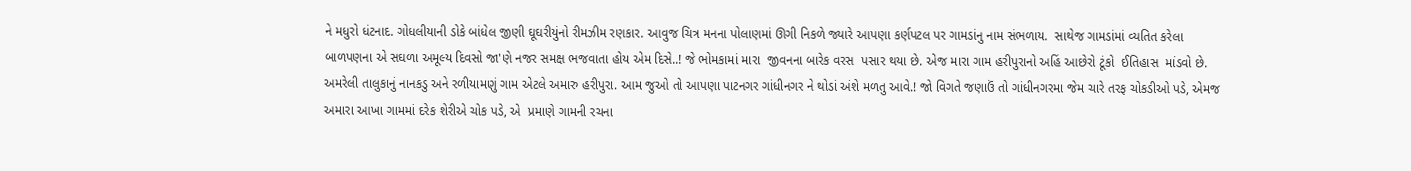ને મધુરો ધંટનાદ. ગોધલીયાની ડોકે બાંધેલ જીણી ઘૂઘરીયુંનો રીમઝીમ રણકાર. આવુજ ચિત્ર મનના પોલાણમાં ઊગી નિકળે જ્યારે આપણા કર્ણપટલ પર ગામડાંનુ નામ સંભળાય.  સાથેજ ગામડાંમાં વ્યતિત કરેલા બાળપણના એ સઘળા અમૂલ્ય દિવસો જા'ણે નજર સમક્ષ ભજવાતા હોય એમ દિસે..! જે ભોમકામાં મારા  જીવનના બારેક વરસ  પસાર થયા છે. એજ મારા ગામ હરીપુરાનો અહિં આછેરો ટૂંકો  ઈતિહાસ  માંડવો છે.  અમરેલી તાલુકાનું નાનકડુ અને રળીયામણું ગામ એટલે અમારુ હરીપુરા. આમ જુઓ તો આપણા પાટનગર ગાંધીનગર ને થોડાં અંશે મળતુ આવે.! જો વિગતે જણાઉં તો ગાંધીનગરમા જેમ ચારે તરફ ચોકડીઓ પડે, એમજ  અમારા આખા ગામમાં દરેક શેરીએ ચોક પડે, એ  પ્રમાણે ગામની રચના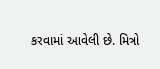કરવામાં આવેલી છે. મિત્રો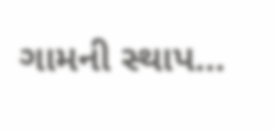ગામની સ્થાપ...